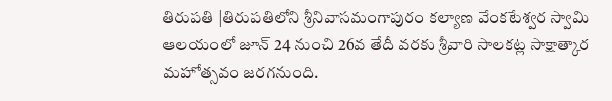తిరుపతి |తిరుపతిలోని శ్రీనివాసమంగాపురం కల్యాణ వేంకటేశ్వర స్వామి ఆలయంలో జూన్ 24 నుంచి 26వ తేదీ వరకు శ్రీవారి సాలకట్ల సాక్షాత్కార మహోత్సవం జరగనుంది.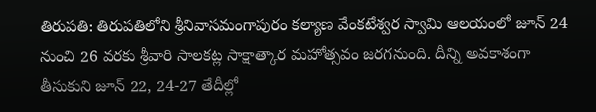తిరుపతి: తిరుపతిలోని శ్రీనివాసమంగాపురం కల్యాణ వేంకటేశ్వర స్వామి ఆలయంలో జూన్ 24 నుంచి 26 వరకు శ్రీవారి సాలకట్ల సాక్షాత్కార మహోత్సవం జరగనుంది. దీన్ని అవకాశంగా తీసుకుని జూన్ 22, 24-27 తేదీల్లో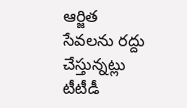ఆర్జిత సేవలను రద్దు చేస్తున్నట్లు టీటీడీ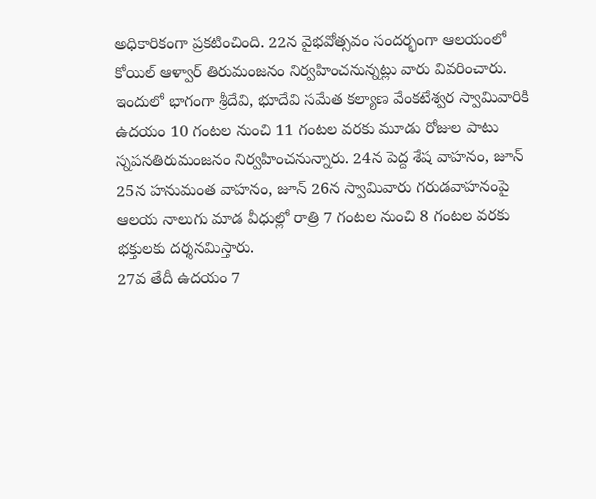అధికారికంగా ప్రకటించింది. 22న వైభవోత్సవం సందర్భంగా ఆలయంలో కోయిల్ ఆళ్వార్ తిరుమంజనం నిర్వహించనున్నట్లు వారు వివరించారు.
ఇందులో భాగంగా శ్రీదేవి, భూదేవి సమేత కల్యాణ వేంకటేశ్వర స్వామివారికి ఉదయం 10 గంటల నుంచి 11 గంటల వరకు మూడు రోజుల పాటు స్నపనతిరుమంజనం నిర్వహించనున్నారు. 24న పెద్ద శేష వాహనం, జూన్ 25న హనుమంత వాహనం, జూన్ 26న స్వామివారు గరుడవాహనంపై ఆలయ నాలుగు మాడ వీధుల్లో రాత్రి 7 గంటల నుంచి 8 గంటల వరకు భక్తులకు దర్శనమిస్తారు.
27వ తేదీ ఉదయం 7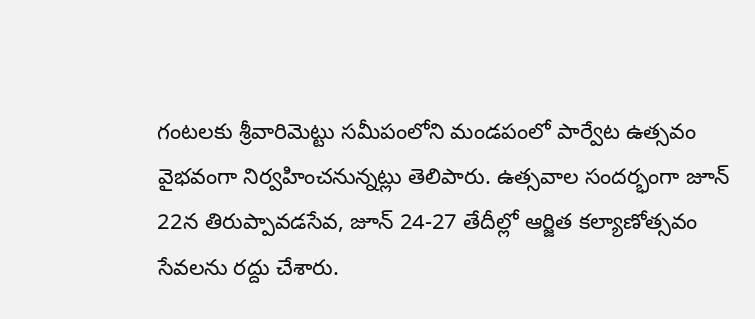గంటలకు శ్రీవారిమెట్టు సమీపంలోని మండపంలో పార్వేట ఉత్సవం వైభవంగా నిర్వహించనున్నట్లు తెలిపారు. ఉత్సవాల సందర్భంగా జూన్ 22న తిరుప్పావడసేవ, జూన్ 24-27 తేదీల్లో ఆర్జిత కల్యాణోత్సవం సేవలను రద్దు చేశారు.